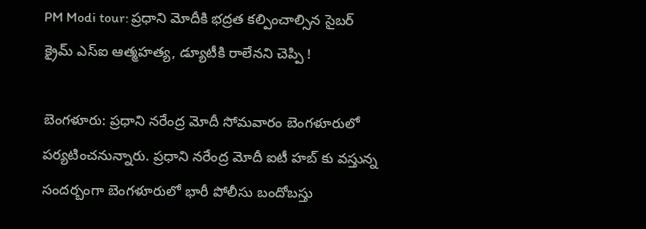PM Modi tour: ప్రధాని మోదీకి భద్రత కల్పించాల్సిన సైబర్ క్రైమ్ ఎస్ఐ ఆత్మహత్య, డ్యూటీకి రాలేనని చెప్పి !

బెంగళూరు: ప్రధాని నరేంద్ర మోదీ సోమవారం బెంగళూరులో పర్యటించనున్నారు. ప్రధాని నరేంద్ర మోదీ ఐటీ హబ్ కు వస్తున్న సందర్బంగా బెంగళూరులో భారీ పోలీసు బందోబస్తు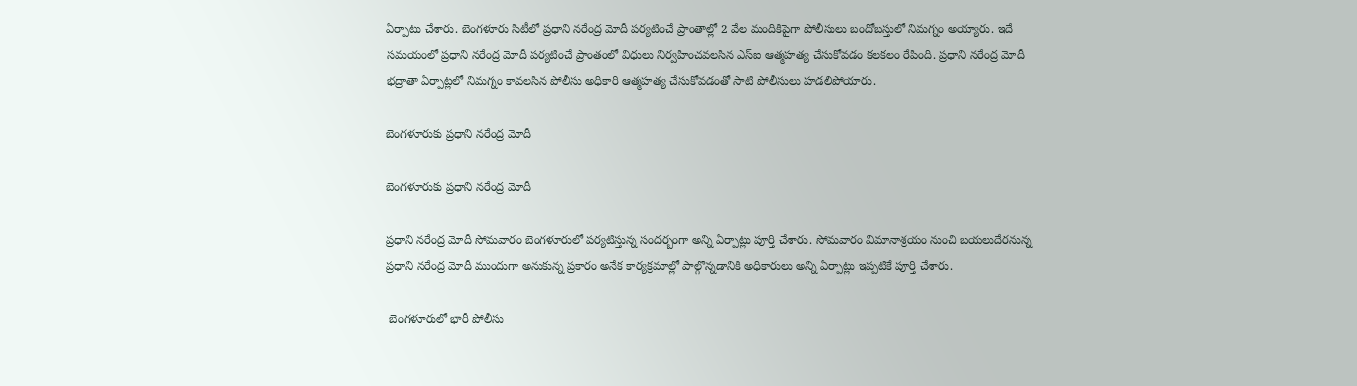ఏర్పాటు చేశారు. బెంగళూరు సిటీలో ప్రధాని నరేంద్ర మోదీ పర్యటించే ప్రాంతాల్లో 2 వేల మందికిపైగా పోలీసులు బందోబస్తులో నిమగ్నం అయ్యారు. ఇదే సమయంలో ప్రధాని నరేంద్ర మోదీ పర్యటించే ప్రాంతంలో విధులు నిర్వహించవలసిన ఎస్ఐ ఆత్మహత్య చేసుకోవడం కలకలం రేపింది. ప్రధాని నరేంద్ర మోదీ భద్రాతా ఏర్పాట్లలో నిమగ్నం కావలసిన పోలీసు అధికారి ఆత్మహత్య చేసుకోవడంతో సాటి పోలీసులు హడలిపోయారు.

బెంగళూరుకు ప్రధాని నరేంద్ర మోదీ

బెంగళూరుకు ప్రధాని నరేంద్ర మోదీ

ప్రధాని నరేంద్ర మోదీ సోమవారం బెంగళూరులో పర్యటిస్తున్న సందర్బంగా అన్ని ఏర్పాట్లు పూర్తి చేశారు. సోమవారం విమానాశ్రయం నుంచి బయలుదేరనున్న ప్రధాని నరేంద్ర మోదీ ముందుగా అనుకున్న ప్రకారం అనేక కార్యక్రమాల్లో పాల్గొన్నడానికి అధికారులు అన్ని ఏర్పాట్లు ఇప్పటికే పూర్తి చేశారు.

 బెంగళూరులో భారీ పోలీసు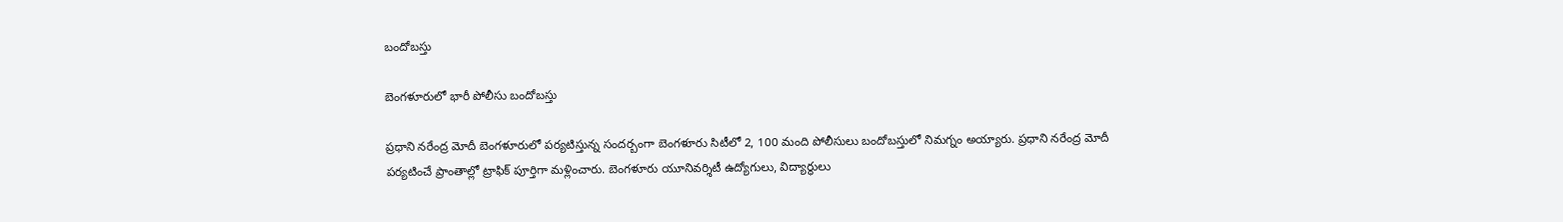బందోబస్తు

బెంగళూరులో భారీ పోలీసు బందోబస్తు

ప్రధాని నరేంద్ర మోదీ బెంగళూరులో పర్యటిస్తున్న సందర్బంగా బెంగళూరు సిటీలో 2, 100 మంది పోలీసులు బందోబస్తులో నిమగ్నం అయ్యారు. ప్రధాని నరేంద్ర మోదీ పర్యటించే ప్రాంతాల్లో ట్రాఫిక్ పూర్తిగా మళ్లించారు. బెంగళూరు యూనివర్శిటీ ఉద్యోగులు, విద్యార్థులు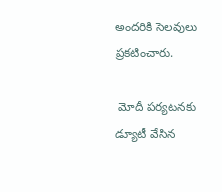అందరికి సెలవులు ప్రకటించారు.

 మోదీ పర్యటనకు డ్యూటీ వేసిన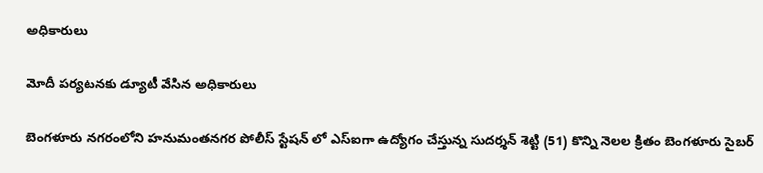అధికారులు

మోదీ పర్యటనకు డ్యూటీ వేసిన అధికారులు

బెంగళూరు నగరంలోని హనుమంతనగర పోలీస్ స్టేషన్ లో ఎస్ఐగా ఉద్యోగం చేస్తున్న సుదర్శన్ శెట్టి (51) కొన్ని నెలల క్రితం బెంగళూరు సైబర్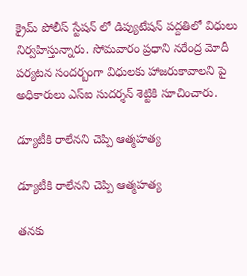క్రైమ్ పోలీస్ స్టేషన్ లో డిప్యుటేషన్ పద్దతిలో విధులు నిర్వహిస్తున్నారు. సోమవారం ప్రధాని నరేంద్ర మోదీ పర్యటన సందర్బంగా విధులకు హాజరుకావాలని పై అధికారులు ఎస్ఐ సుదర్శన్ శెట్టికి సూచించారు.

డ్యూటీకి రాలేనని చెప్పి ఆత్మహత్య

డ్యూటీకి రాలేనని చెప్పి ఆత్మహత్య

తనకు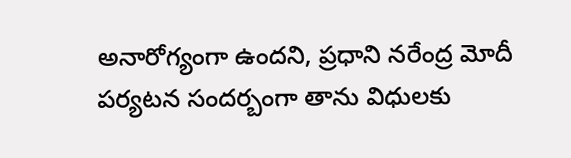అనారోగ్యంగా ఉందని, ప్రధాని నరేంద్ర మోదీ పర్యటన సందర్బంగా తాను విధులకు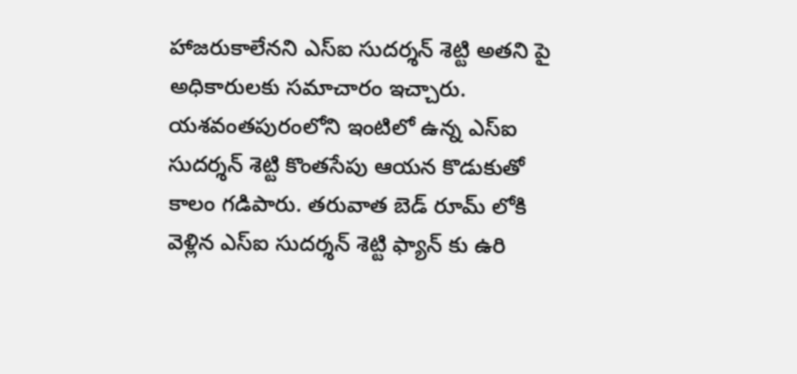హాజరుకాలేనని ఎస్ఐ సుదర్శన్ శెట్టి అతని పై అధికారులకు సమాచారం ఇచ్చారు. యశవంతపురంలోని ఇంటిలో ఉన్న ఎస్ఐ సుదర్శన్ శెట్టి కొంతసేపు ఆయన కొడుకుతో కాలం గడిపారు. తరువాత బెడ్ రూమ్ లోకి వెళ్లిన ఎస్ఐ సుదర్శన్ శెట్టి ఫ్యాన్ కు ఉరి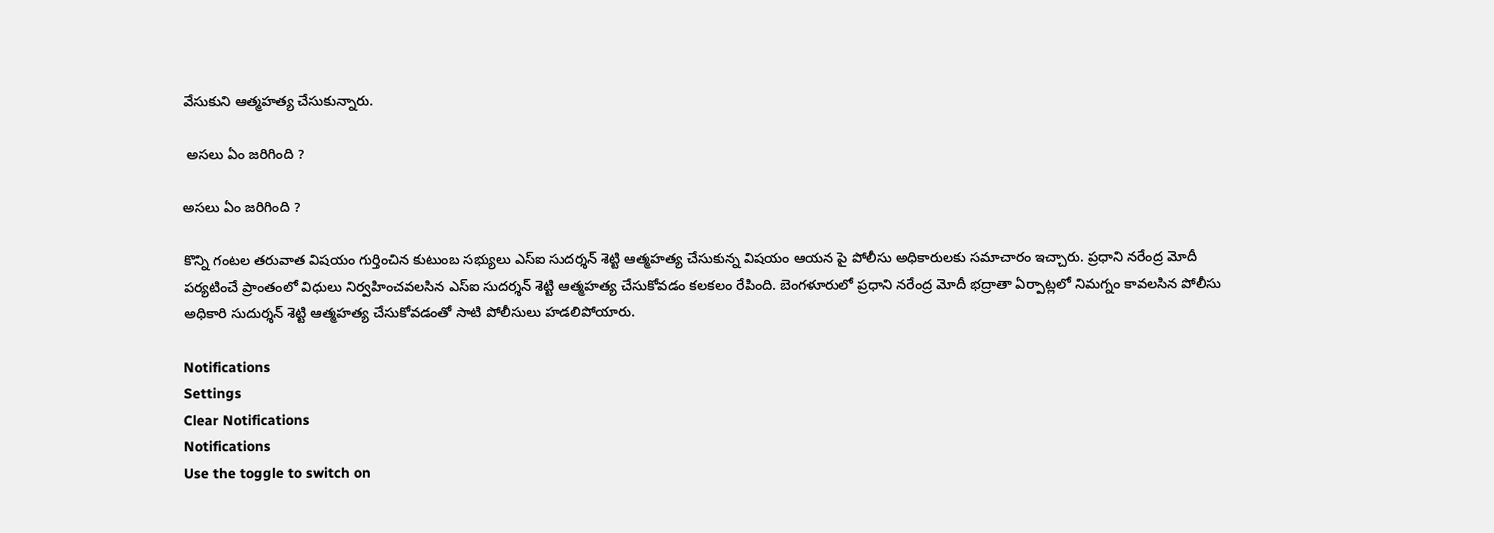వేసుకుని ఆత్మహత్య చేసుకున్నారు.

 అసలు ఏం జరిగింది ?

అసలు ఏం జరిగింది ?

కొన్ని గంటల తరువాత విషయం గుర్తించిన కుటుంబ సభ్యులు ఎస్ఐ సుదర్శన్ శెట్టి ఆత్మహత్య చేసుకున్న విషయం ఆయన పై పోలీసు అధికారులకు సమాచారం ఇచ్చారు. ప్రధాని నరేంద్ర మోదీ పర్యటించే ప్రాంతంలో విధులు నిర్వహించవలసిన ఎస్ఐ సుదర్శన్ శెట్టి ఆత్మహత్య చేసుకోవడం కలకలం రేపింది. బెంగళూరులో ప్రధాని నరేంద్ర మోదీ భద్రాతా ఏర్పాట్లలో నిమగ్నం కావలసిన పోలీసు అధికారి సుదుర్శన్ శెట్టి ఆత్మహత్య చేసుకోవడంతో సాటి పోలీసులు హడలిపోయారు.

Notifications
Settings
Clear Notifications
Notifications
Use the toggle to switch on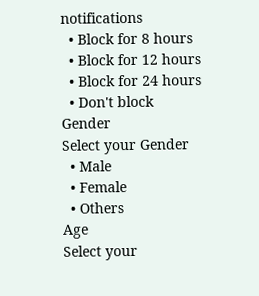notifications
  • Block for 8 hours
  • Block for 12 hours
  • Block for 24 hours
  • Don't block
Gender
Select your Gender
  • Male
  • Female
  • Others
Age
Select your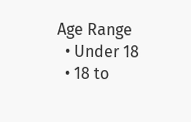Age Range
  • Under 18
  • 18 to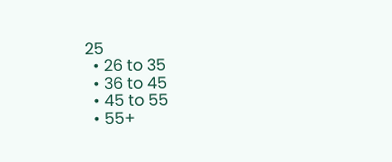25
  • 26 to 35
  • 36 to 45
  • 45 to 55
  • 55+